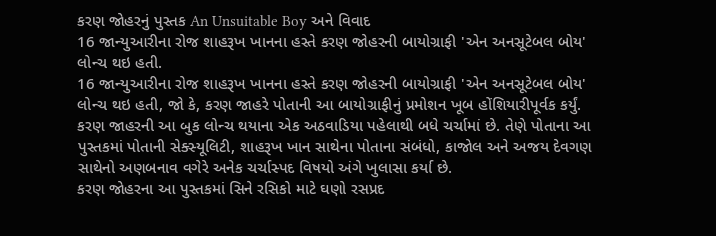કરણ જોહરનું પુસ્તક An Unsuitable Boy અને વિવાદ
16 જાન્યુઆરીના રોજ શાહરૂખ ખાનના હસ્તે કરણ જોહરની બાયોગ્રાફી 'એન અનસૂટેબલ બોય' લોન્ચ થઇ હતી.
16 જાન્યુઆરીના રોજ શાહરૂખ ખાનના હસ્તે કરણ જોહરની બાયોગ્રાફી 'એન અનસૂટેબલ બોય' લોન્ચ થઇ હતી, જો કે, કરણ જાહરે પોતાની આ બાયોગ્રાફીનું પ્રમોશન ખૂબ હોંશિયારીપૂર્વક કર્યું. કરણ જાહરની આ બુક લોન્ચ થયાના એક અઠવાડિયા પહેલાથી બધે ચર્ચામાં છે. તેણે પોતાના આ પુસ્તકમાં પોતાની સેક્સ્યૂલિટી, શાહરૂખ ખાન સાથેના પોતાના સંબંધો, કાજોલ અને અજય દેવગણ સાથેનો અણબનાવ વગેરે અનેક ચર્ચાસ્પદ વિષયો અંગે ખુલાસા કર્યા છે.
કરણ જોહરના આ પુસ્તકમાં સિને રસિકો માટે ઘણો રસપ્રદ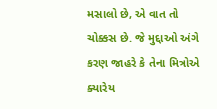મસાલો છે, એ વાત તો ચોક્કસ છે. જે મુદ્દાઓ અંગે કરણ જાહરે કે તેના મિત્રોએ ક્યારેય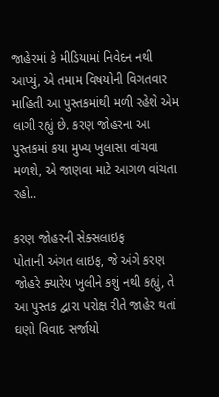જાહેરમાં કે મીડિયામાં નિવેદન નથી આપ્યું, એ તમામ વિષયોની વિગતવાર માહિતી આ પુસ્તકમાંથી મળી રહેશે એમ લાગી રહ્યું છે. કરણ જોહરના આ પુસ્તકમાં કયા મુખ્ય ખુલાસા વાંચવા મળશે, એ જાણવા માટે આગળ વાંચતા રહો..

કરણ જોહરની સેક્સલાઇફ
પોતાની અંગત લાઇફ, જે અંગે કરણ જોહરે ક્યારેય ખુલીને કશું નથી કહ્યું, તે આ પુસ્તક દ્વારા પરોક્ષ રીતે જાહેર થતાં ઘણો વિવાદ સર્જાયો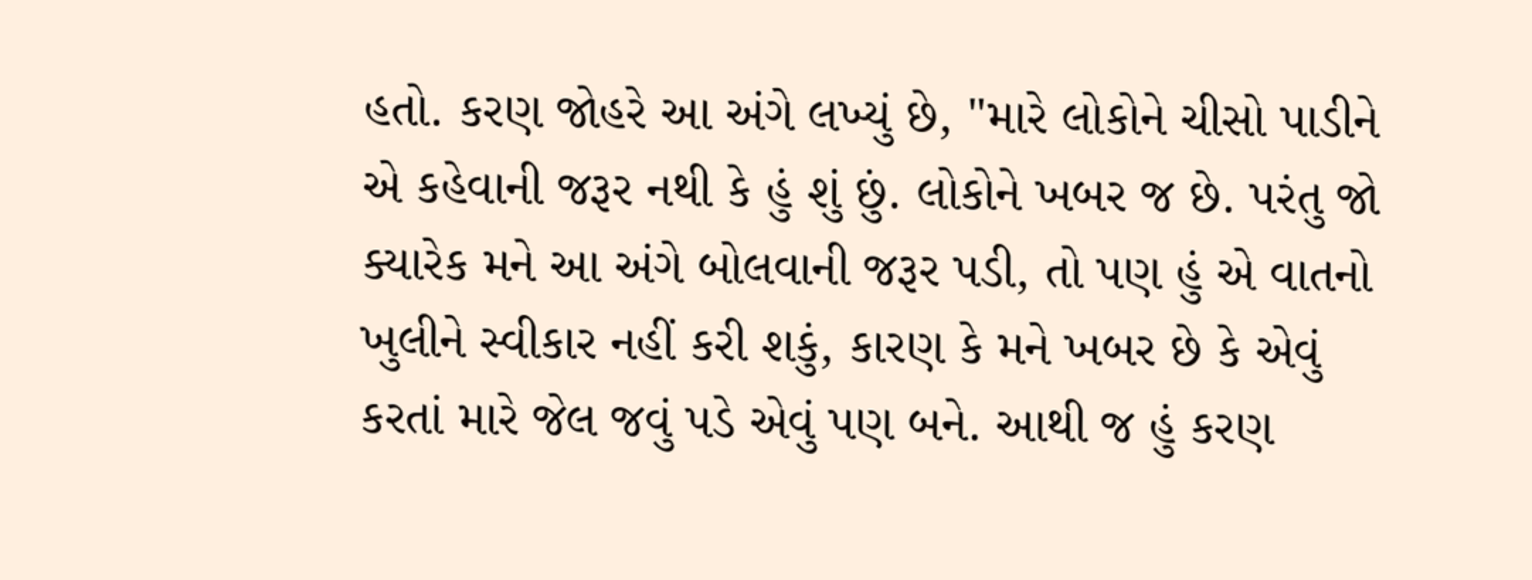હતો. કરણ જોહરે આ અંગે લખ્યું છે, "મારે લોકોને ચીસો પાડીને એ કહેવાની જરૂર નથી કે હું શું છું. લોકોને ખબર જ છે. પરંતુ જો ક્યારેક મને આ અંગે બોલવાની જરૂર પડી, તો પણ હું એ વાતનો ખુલીને સ્વીકાર નહીં કરી શકું, કારણ કે મને ખબર છે કે એવું કરતાં મારે જેલ જવું પડે એવું પણ બને. આથી જ હું કરણ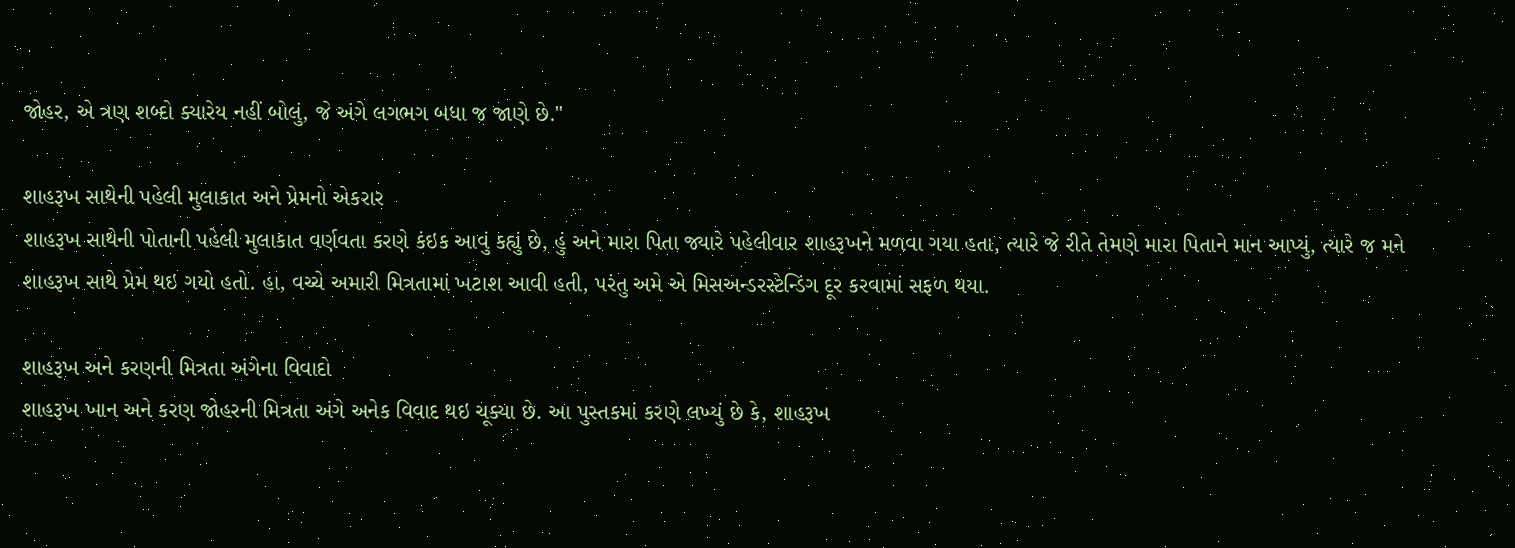જોહર, એ ત્રણ શબ્દો ક્યારેય નહીં બોલું, જે અંગે લગભગ બધા જ જાણે છે."

શાહરૂખ સાથેની પહેલી મુલાકાત અને પ્રેમનો એકરાર
શાહરૂખ સાથેની પોતાની પહેલી મુલાકાત વર્ણવતા કરણે કંઇક આવું કહ્યું છે, હું અને મારા પિતા જ્યારે પહેલીવાર શાહરૂખને મળવા ગયા હતા, ત્યારે જે રીતે તેમણે મારા પિતાને માન આપ્યું, ત્યારે જ મને શાહરૂખ સાથે પ્રેમ થઇ ગયો હતો. હા, વચ્ચે અમારી મિત્રતામાં ખટાશ આવી હતી, પરંતુ અમે એ મિસઅન્ડરસ્ટેન્ડિંગ દૂર કરવામાં સફળ થયા.

શાહરૂખ અને કરણની મિત્રતા અંગેના વિવાદો
શાહરૂખ ખાન અને કરણ જોહરની મિત્રતા અંગે અનેક વિવાદ થઇ ચૂક્યા છે. આ પુસ્તકમાં કરણે લખ્યું છે કે, શાહરૂખ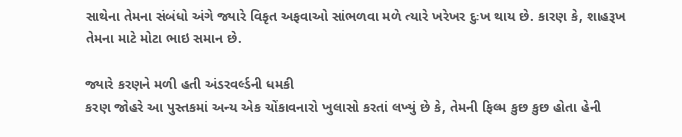સાથેના તેમના સંબંધો અંગે જ્યારે વિકૃત અફવાઓ સાંભળવા મળે ત્યારે ખરેખર દુઃખ થાય છે. કારણ કે, શાહરૂખ તેમના માટે મોટા ભાઇ સમાન છે.

જ્યારે કરણને મળી હતી અંડરવર્લ્ડની ધમકી
કરણ જોહરે આ પુસ્તકમાં અન્ય એક ચોંકાવનારો ખુલાસો કરતાં લખ્યું છે કે, તેમની ફિલ્મ કુછ કુછ હોતા હેની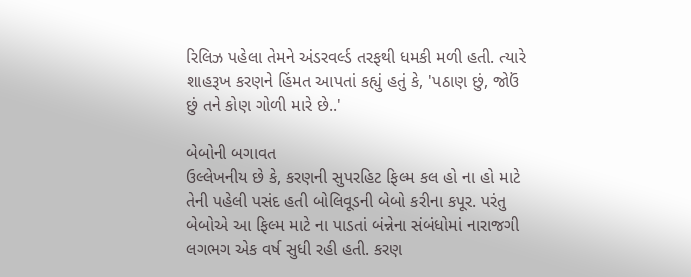રિલિઝ પહેલા તેમને અંડરવર્લ્ડ તરફથી ધમકી મળી હતી. ત્યારે શાહરૂખ કરણને હિંમત આપતાં કહ્યું હતું કે, 'પઠાણ છું, જોઉં છું તને કોણ ગોળી મારે છે..'

બેબોની બગાવત
ઉલ્લેખનીય છે કે, કરણની સુપરહિટ ફિલ્મ કલ હો ના હો માટે તેની પહેલી પસંદ હતી બોલિવૂડની બેબો કરીના કપૂર. પરંતુ બેબોએ આ ફિલ્મ માટે ના પાડતાં બંન્નેના સંબંધોમાં નારાજગી લગભગ એક વર્ષ સુધી રહી હતી. કરણ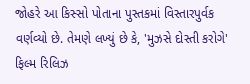જોહરે આ કિસ્સો પોતાના પુસ્તકમાં વિસ્તારપુર્વક વર્ણવ્યો છે. તેમણે લખ્યું છે કે, 'મુઝસે દોસ્તી કરોગે' ફિલ્મ રિલિઝ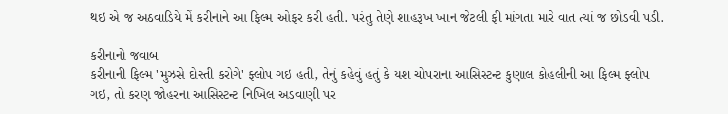થઇ એ જ અઠવાડિયે મેં કરીનાને આ ફિલ્મ ઓફર કરી હતી. પરંતુ તેણે શાહરૂખ ખાન જેટલી ફી માંગતા મારે વાત ત્યાં જ છોડવી પડી.

કરીનાનો જવાબ
કરીનાની ફિલ્મ 'મુઝસે દોસ્તી કરોગે' ફ્લોપ ગઇ હતી, તેનું કહેવું હતું કે યશ ચોપરાના આસિસ્ટન્ટ કુણાલ કોહલીની આ ફિલ્મ ફ્લોપ ગઇ, તો કરણ જોહરના આસિસ્ટન્ટ નિખિલ અડવાણી પર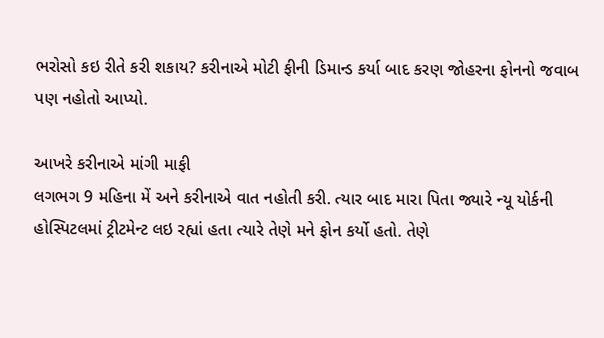ભરોસો કઇ રીતે કરી શકાય? કરીનાએ મોટી ફીની ડિમાન્ડ કર્યા બાદ કરણ જોહરના ફોનનો જવાબ પણ નહોતો આપ્યો.

આખરે કરીનાએ માંગી માફી
લગભગ 9 મહિના મેં અને કરીનાએ વાત નહોતી કરી. ત્યાર બાદ મારા પિતા જ્યારે ન્યૂ યોર્કની હોસ્પિટલમાં ટ્રીટમેન્ટ લઇ રહ્યાં હતા ત્યારે તેણે મને ફોન કર્યો હતો. તેણે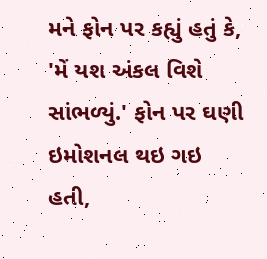મને ફોન પર કહ્યું હતું કે, 'મેં યશ અંકલ વિશે સાંભળ્યું.' ફોન પર ઘણી ઇમોશનલ થઇ ગઇ હતી,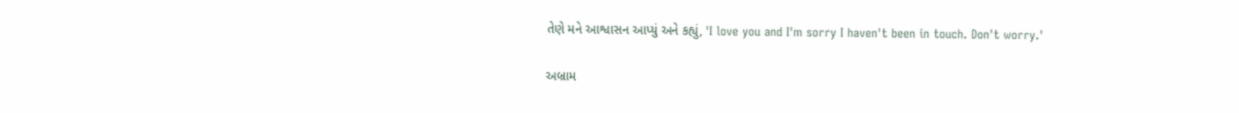તેણે મને આશ્વાસન આપ્યું અને કહ્યું, 'I love you and I'm sorry I haven't been in touch. Don't worry.'

અબ્રામ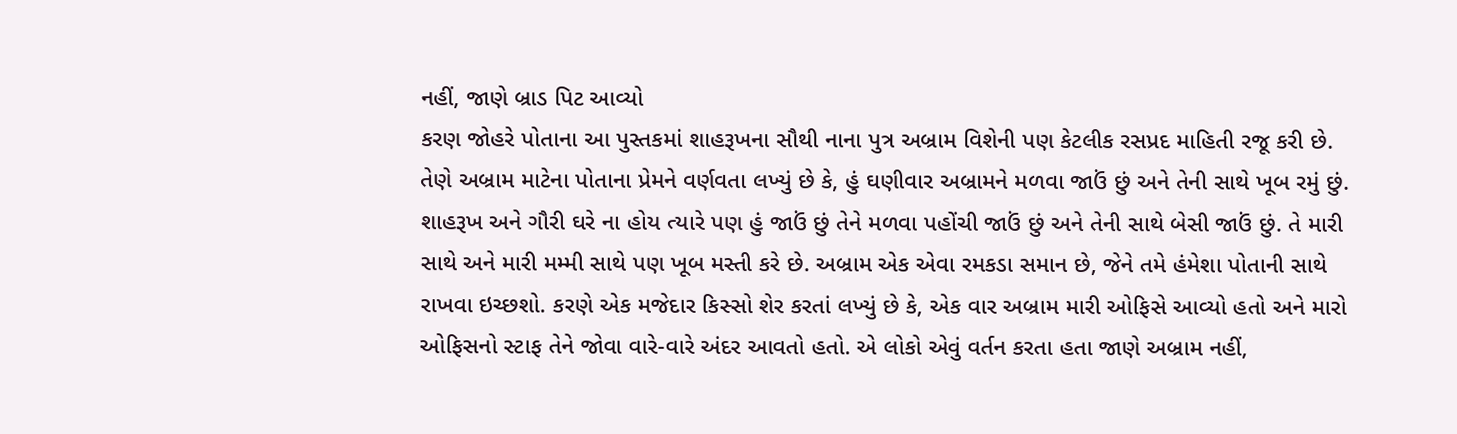નહીં, જાણે બ્રાડ પિટ આવ્યો
કરણ જોહરે પોતાના આ પુસ્તકમાં શાહરૂખના સૌથી નાના પુત્ર અબ્રામ વિશેની પણ કેટલીક રસપ્રદ માહિતી રજૂ કરી છે. તેણે અબ્રામ માટેના પોતાના પ્રેમને વર્ણવતા લખ્યું છે કે, હું ઘણીવાર અબ્રામને મળવા જાઉં છું અને તેની સાથે ખૂબ રમું છું. શાહરૂખ અને ગૌરી ઘરે ના હોય ત્યારે પણ હું જાઉં છું તેને મળવા પહોંચી જાઉં છું અને તેની સાથે બેસી જાઉં છું. તે મારી સાથે અને મારી મમ્મી સાથે પણ ખૂબ મસ્તી કરે છે. અબ્રામ એક એવા રમકડા સમાન છે, જેને તમે હંમેશા પોતાની સાથે રાખવા ઇચ્છશો. કરણે એક મજેદાર કિસ્સો શેર કરતાં લખ્યું છે કે, એક વાર અબ્રામ મારી ઓફિસે આવ્યો હતો અને મારો ઓફિસનો સ્ટાફ તેને જોવા વારે-વારે અંદર આવતો હતો. એ લોકો એવું વર્તન કરતા હતા જાણે અબ્રામ નહીં,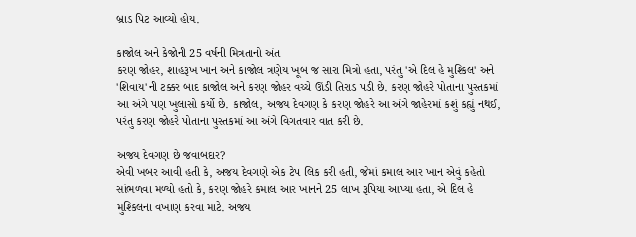બ્રાડ પિટ આવ્યો હોય.

કાજોલ અને કેજોની 25 વર્ષની મિત્રતાનો અંત
કરણ જોહર, શાહરૂખ ખાન અને કાજોલ ત્રણેય ખૂબ જ સારા મિત્રો હતા, પરંતુ 'એ દિલ હે મુશ્કિલ' અને 'શિવાય'ની ટક્કર બાદ કાજોલ અને કરણ જોહર વચ્ચે ઊંડી તિરાડ પડી છે. કરણ જોહરે પોતાના પુસ્તકમાં આ અંગે પણ ખુલાસો કર્યો છે. કાજોલ, અજય દેવગણ કે કરણ જોહરે આ અંગે જાહેરમાં કશું કહ્યું નથઈ, પરંતુ કરણ જોહરે પોતાના પુસ્તકમાં આ અંગે વિગતવાર વાત કરી છે.

અજય દેવગણ છે જવાબદાર?
એવી ખબર આવી હતી કે, અજય દેવગણે એક ટેપ લિક કરી હતી, જેમાં કમાલ આર ખાન એવું કહેતો સાંભળવા મળ્યો હતો કે, કરણ જોહરે કમાલ આર ખાનને 25 લાખ રૂપિયા આપ્યા હતા, એ દિલ હે મુશ્કિલના વખાણ કરવા માટે. અજય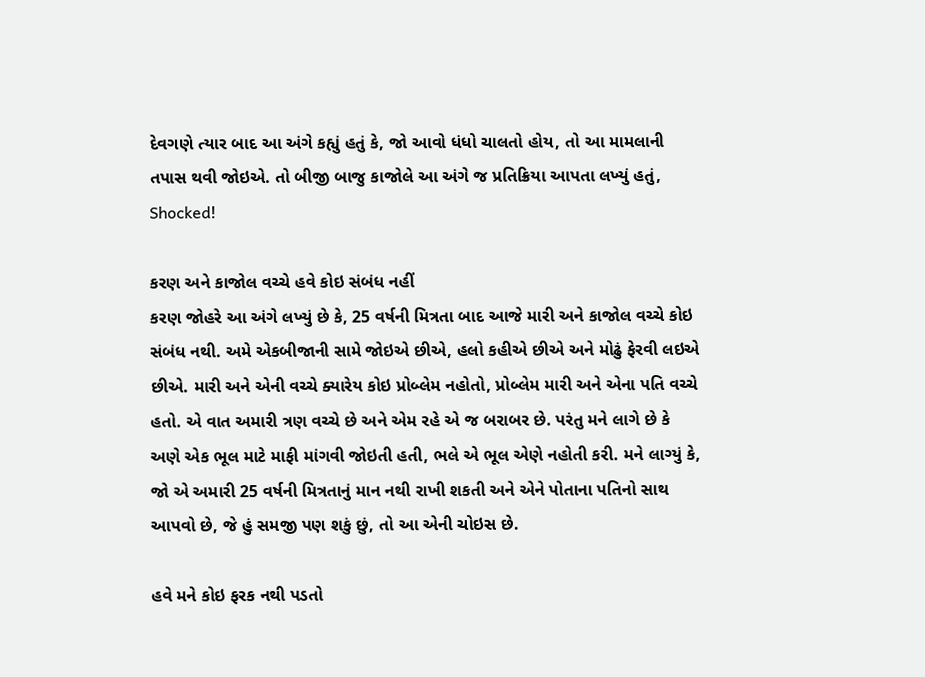દેવગણે ત્યાર બાદ આ અંગે કહ્યું હતું કે, જો આવો ધંધો ચાલતો હોય, તો આ મામલાની તપાસ થવી જોઇએ. તો બીજી બાજુ કાજોલે આ અંગે જ પ્રતિક્રિયા આપતા લખ્યું હતું, Shocked!

કરણ અને કાજોલ વચ્ચે હવે કોઇ સંબંધ નહીં
કરણ જોહરે આ અંગે લખ્યું છે કે, 25 વર્ષની મિત્રતા બાદ આજે મારી અને કાજોલ વચ્ચે કોઇ સંબંધ નથી. અમે એકબીજાની સામે જોઇએ છીએ, હલો કહીએ છીએ અને મોઢું ફેરવી લઇએ છીએ. મારી અને એની વચ્ચે ક્યારેય કોઇ પ્રોબ્લેમ નહોતો, પ્રોબ્લેમ મારી અને એના પતિ વચ્ચે હતો. એ વાત અમારી ત્રણ વચ્ચે છે અને એમ રહે એ જ બરાબર છે. પરંતુ મને લાગે છે કે અણે એક ભૂલ માટે માફી માંગવી જોઇતી હતી, ભલે એ ભૂલ એણે નહોતી કરી. મને લાગ્યું કે, જો એ અમારી 25 વર્ષની મિત્રતાનું માન નથી રાખી શકતી અને એને પોતાના પતિનો સાથ આપવો છે, જે હું સમજી પણ શકું છું, તો આ એની ચોઇસ છે.

હવે મને કોઇ ફરક નથી પડતો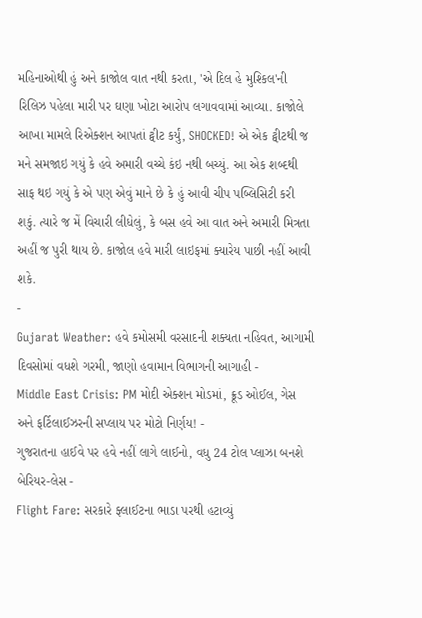મહિનાઓથી હું અને કાજોલ વાત નથી કરતા, 'એ દિલ હે મુશ્કિલ'ની રિલિઝ પહેલા મારી પર ઘણા ખોટા આરોપ લગાવવામાં આવ્યા. કાજોલે આખા મામલે રિએક્શન આપતાં ટ્વીટ કર્યું, SHOCKED! એ એક ટ્વીટથી જ મને સમજાઇ ગયું કે હવે અમારી વચ્ચે કંઇ નથી બચ્યું. આ એક શબ્દથી સાફ થઇ ગયું કે એ પણ એવું માને છે કે હું આવી ચીપ પબ્લિસિટી કરી શકું. ત્યારે જ મેં વિચારી લીધેલું, કે બસ હવે આ વાત અને અમારી મિત્રતા અહીં જ પુરી થાય છે. કાજોલ હવે મારી લાઇફમાં ક્યારેય પાછી નહીં આવી શકે.
-
Gujarat Weather: હવે કમોસમી વરસાદની શક્યતા નહિવત, આગામી દિવસોમાં વધશે ગરમી, જાણો હવામાન વિભાગની આગાહી -
Middle East Crisis: PM મોદી એક્શન મોડમાં, ક્રૂડ ઓઈલ, ગેસ અને ફર્ટિલાઈઝરની સપ્લાય પર મોટો નિર્ણય! -
ગુજરાતના હાઈવે પર હવે નહીં લાગે લાઈનો, વધુ 24 ટોલ પ્લાઝા બનશે બેરિયર-લેસ -
Flight Fare: સરકારે ફ્લાઈટના ભાડા પરથી હટાવ્યું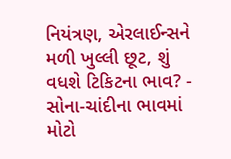નિયંત્રણ, એરલાઈન્સને મળી ખુલ્લી છૂટ, શું વધશે ટિકિટના ભાવ? -
સોના-ચાંદીના ભાવમાં મોટો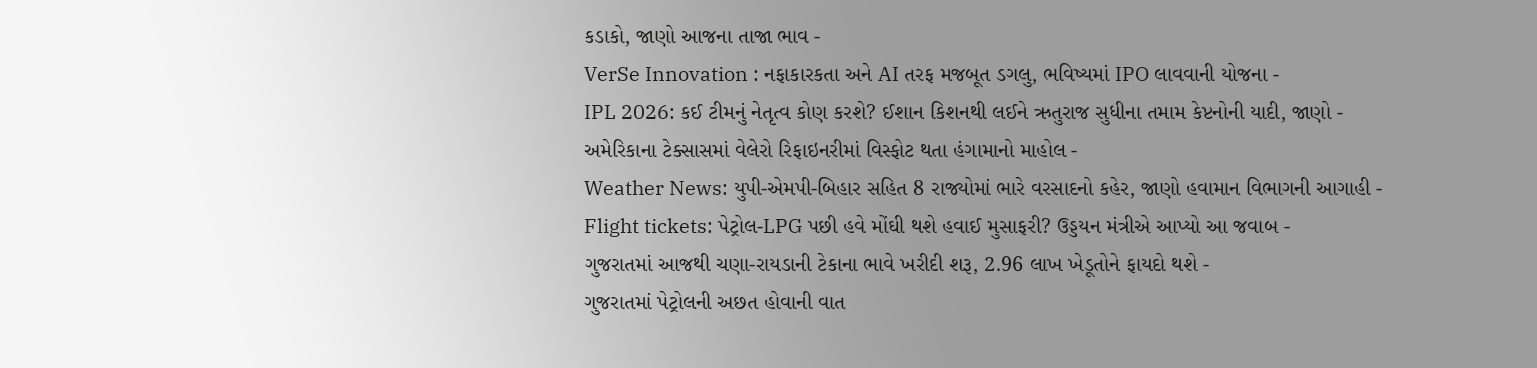કડાકો, જાણો આજના તાજા ભાવ -
VerSe Innovation : નફાકારકતા અને AI તરફ મજબૂત ડગલુ, ભવિષ્યમાં IPO લાવવાની યોજના -
IPL 2026: કઈ ટીમનું નેતૃત્વ કોણ કરશે? ઈશાન કિશનથી લઈને ઋતુરાજ સુધીના તમામ કેપ્ટનોની યાદી, જાણો -
અમેરિકાના ટેક્સાસમાં વેલેરો રિફાઇનરીમાં વિસ્ફોટ થતા હંગામાનો માહોલ -
Weather News: યુપી-એમપી-બિહાર સહિત 8 રાજ્યોમાં ભારે વરસાદનો કહેર, જાણો હવામાન વિભાગની આગાહી -
Flight tickets: પેટ્રોલ-LPG પછી હવે મોંઘી થશે હવાઈ મુસાફરી? ઉડ્ડયન મંત્રીએ આપ્યો આ જવાબ -
ગુજરાતમાં આજથી ચણા-રાયડાની ટેકાના ભાવે ખરીદી શરૂ, 2.96 લાખ ખેડૂતોને ફાયદો થશે -
ગુજરાતમાં પેટ્રોલની અછત હોવાની વાત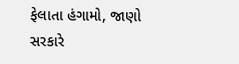ફેલાતા હંગામો, જાણો સરકારે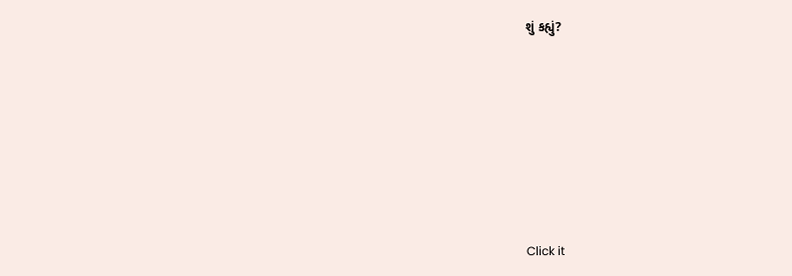શું કહ્યું?










Click it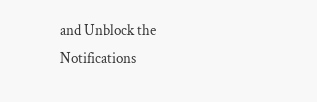and Unblock the Notifications